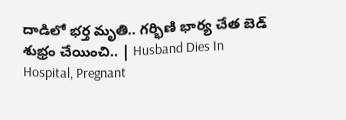దాడిలో భర్త మృతి.. గర్భిణి భార్య చేత బెడ్‌ శుభ్రం చేయించి.. | Husband Dies In Hospital, Pregnant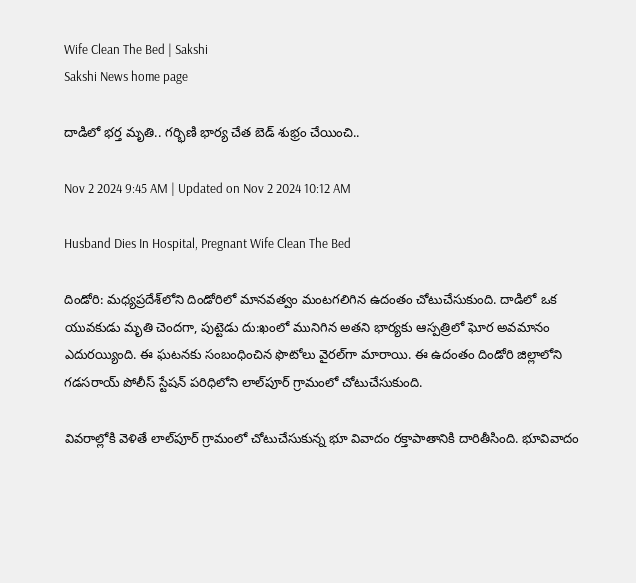Wife Clean The Bed | Sakshi
Sakshi News home page

దాడిలో భర్త మృతి.. గర్భిణి భార్య చేత బెడ్‌ శుభ్రం చేయించి..

Nov 2 2024 9:45 AM | Updated on Nov 2 2024 10:12 AM

Husband Dies In Hospital, Pregnant Wife Clean The Bed

దిండోరి: మధ్యప్రదేశ్‌లోని దిండోరిలో మానవత్వం మంటగలిగిన ఉదంతం చోటుచేసుకుంది. దాడిలో ఒక యువకుడు మృతి చెందగా, పుట్టెడు దు:ఖంలో మునిగిన అతని భార్యకు ఆస్పత్రిలో ఘోర అవమానం ఎదురయ్యింది. ఈ ఘటనకు సంబంధించిన ఫొటోలు వైరల్‌గా మారాయి. ఈ ఉదంతం దిండోరి జిల్లాలోని గడసరాయ్ పోలీస్ స్టేషన్ పరిధిలోని లాల్‌పూర్ గ్రామంలో చోటుచేసుకుంది.

వివరాల్లోకి వెళితే లాల్‌పూర్ గ్రామంలో చోటుచేసుకున్న భూ వివాదం రక్తాపాతానికి దారితీసింది. భూవివాదం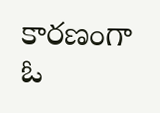కారణంగా ఓ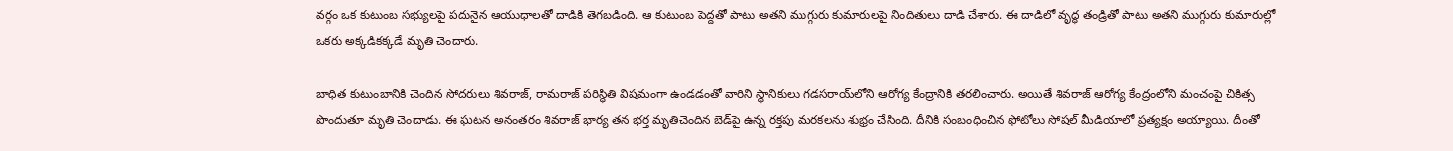వర్గం ఒక కుటుంబ సభ్యులపై పదునైన ఆయుధాలతో దాడికి తెగబడింది. ఆ కుటుంబ పెద్దతో పాటు అతని ముగ్గురు కుమారులపై నిందితులు దాడి చేశారు. ఈ దాడిలో వృద్ధ తండ్రితో పాటు అతని ముగ్గురు కుమారుల్లో ఒకరు అక్కడికక్కడే మృతి చెందారు.

బాధిత కుటుంబానికి చెందిన సోదరులు శివరాజ్, రామరాజ్ పరిస్థితి విషమంగా ఉండడంతో వారిని స్థానికులు గడసరాయ్‌లోని ఆరోగ్య కేంద్రానికి తరలించారు. అయితే శివరాజ్‌ ఆరోగ్య కేంద్రంలోని మంచంపై చికిత్స పొందుతూ మృతి చెందాడు. ఈ ఘటన అనంతరం శివరాజ్‌ భార్య తన భర్త మృతిచెందిన బెడ్‌పై ఉన్న రక్తపు మరకలను శుభ్రం చేసింది. దీనికి సంబంధించిన ఫోటోలు సోషల్‌ మీడియాలో ప్రత్యక్షం అయ్యాయి. దీంతో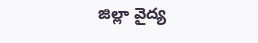జిల్లా వైద్య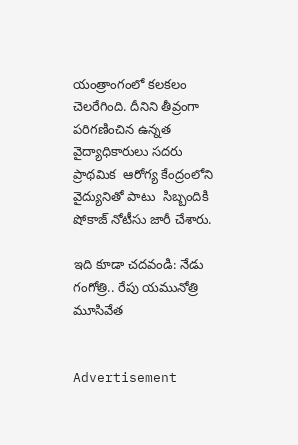యంత్రాంగంలో కలకలం చెలరేగింది. దీనిని తీవ్రంగా పరిగణించిన ఉన్నత వైద్యాధికారులు సదరు ప్రాథమిక  ఆరోగ్య కేంద్రంలోని వైద్యునితో పాటు  సిబ్బందికి షోకాజ్ నోటీసు జారీ చేశారు.

ఇది కూడా చదవండి: నేడు గంగోత్రి.. రేపు యమునోత్రి మూసివేత


Advertisement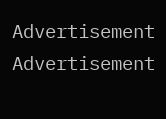Advertisement
Advertisement